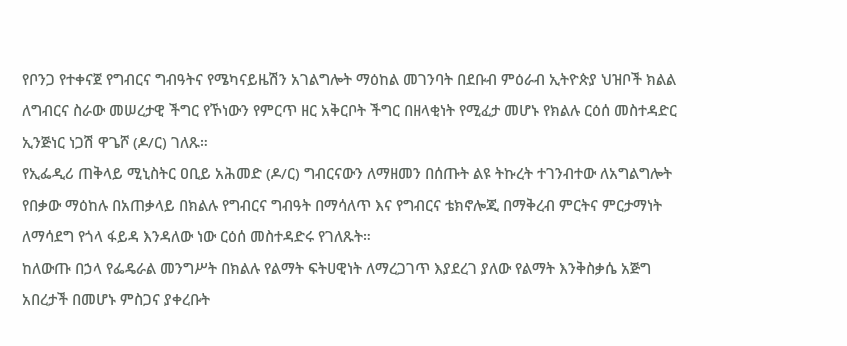የቦንጋ የተቀናጀ የግብርና ግብዓትና የሜካናይዜሽን አገልግሎት ማዕከል መገንባት በደቡብ ምዕራብ ኢትዮጵያ ህዝቦች ክልል ለግብርና ስራው መሠረታዊ ችግር የኾነውን የምርጥ ዘር አቅርቦት ችግር በዘላቂነት የሚፈታ መሆኑ የክልሉ ርዕሰ መስተዳድር ኢንጅነር ነጋሽ ዋጌሾ (ዶ/ር) ገለጹ።
የኢፌዲሪ ጠቅላይ ሚኒስትር ዐቢይ አሕመድ (ዶ/ር) ግብርናውን ለማዘመን በሰጡት ልዩ ትኩረት ተገንብተው ለአግልግሎት የበቃው ማዕከሉ በአጠቃላይ በክልሉ የግብርና ግብዓት በማሳለጥ እና የግብርና ቴክኖሎጂ በማቅረብ ምርትና ምርታማነት ለማሳደግ የጎላ ፋይዳ እንዳለው ነው ርዕሰ መስተዳድሩ የገለጹት።
ከለውጡ በኃላ የፌዴራል መንግሥት በክልሉ የልማት ፍትሀዊነት ለማረጋገጥ እያደረገ ያለው የልማት እንቅስቃሴ አጅግ አበረታች በመሆኑ ምስጋና ያቀረቡት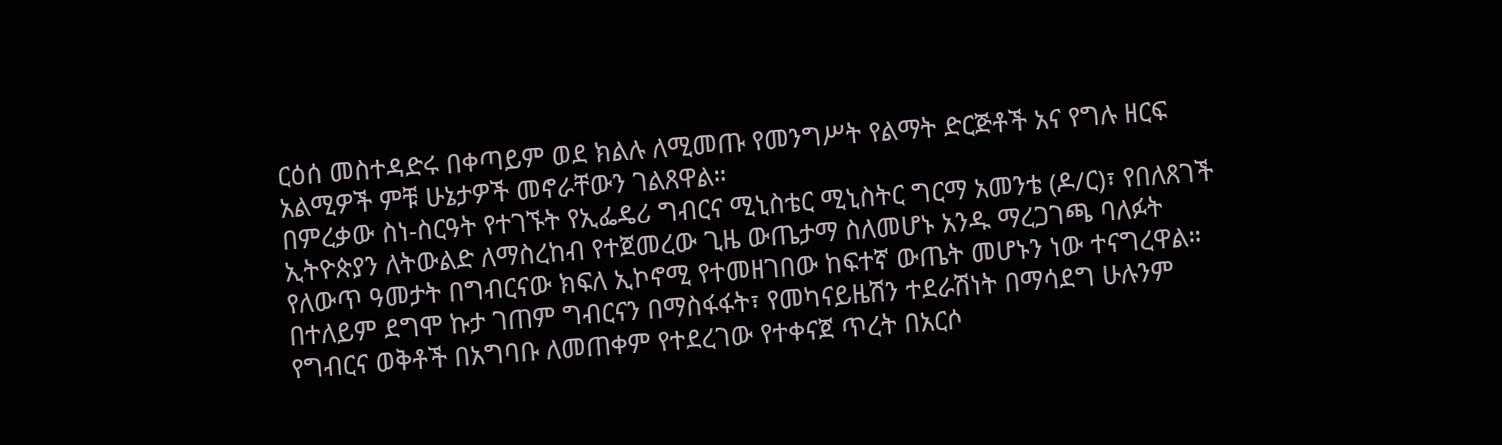ርዕሰ መስተዳድሩ በቀጣይም ወደ ክልሉ ለሚመጡ የመንግሥት የልማት ድርጅቶች አና የግሉ ዘርፍ አልሚዎች ምቹ ሁኔታዎች መኖራቸውን ገልጸዋል።
በምረቃው ስነ-ስርዓት የተገኙት የኢፌዴሪ ግብርና ሚኒስቴር ሚኒስትር ግርማ አመንቴ (ዶ/ር)፣ የበለጸገች ኢትዮጵያን ለትውልድ ለማስረከብ የተጀመረው ጊዜ ውጤታማ ስለመሆኑ አንዱ ማረጋገጫ ባለፉት የለውጥ ዓመታት በግብርናው ክፍለ ኢኮኖሚ የተመዘገበው ከፍተኛ ውጤት መሆኑን ነው ተናግረዋል።
በተለይም ደግሞ ኩታ ገጠም ግብርናን በማስፋፋት፣ የመካናይዜሽን ተደራሽነት በማሳደግ ሁሉንም የግብርና ወቅቶች በአግባቡ ለመጠቀም የተደረገው የተቀናጀ ጥረት በአርሶ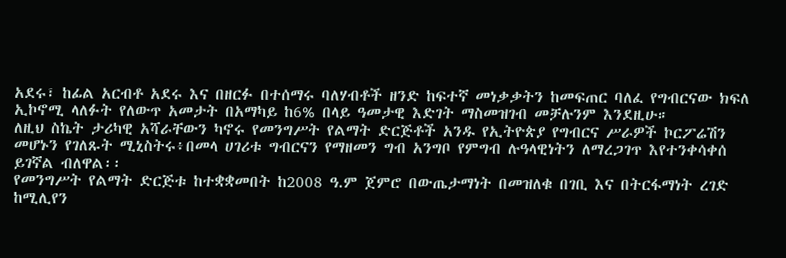አደሩ፣ ከፊል አርብቶ አደሩ እና በዘርፉ በተሰማሩ ባለሃብቶች ዘንድ ከፍተኛ መነቃቃትን ከመፍጠር ባለፈ የግብርናው ክፍለ ኢኮኖሚ ላለፉት የለውጥ አመታት በአማካይ ከ6% በላይ ዓመታዊ እድገት ማስመዝገብ መቻሉንም እንደዚሁ።
ለዚህ ስኬት ታሪካዊ አሻራቸውን ካኖሩ የመንግሥት የልማት ድርጅቶች አንዱ የኢትዮጵያ የግብርና ሥራዎች ኮርፖሬሽን መሆኑን የገለጹት ሚኒስትሩ፥በመላ ሀገሪቱ ግብርናን የማዘመን ግብ አንግቦ የምግብ ሉዓላዊነትን ለማረጋገጥ እየተንቀሳቀሰ ይገኛል ብለዋል፡፡
የመንግሥት የልማት ድርጅቱ ከተቋቋመበት ከ2008 ዓ.ም ጀምሮ በውጤታማነት በመዝለቁ በገቢ እና በትርፋማነት ረገድ ከሚሊየን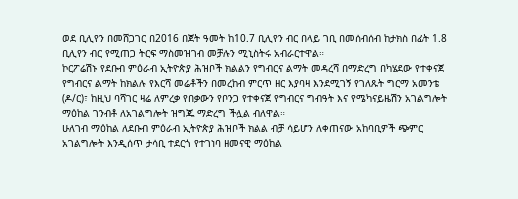ወደ ቢሊየን በመሸጋገር በ2016 በጀት ዓመት ከ10.7 ቢሊየን ብር በላይ ገቢ በመሰብሰብ ከታክስ በፊት 1.8 ቢሊየን ብር የሚጠጋ ትርፍ ማስመዝገብ መቻሉን ሚኒስትሩ አብራርተዋል።
ኮርፖሬሽኑ የደቡብ ምዕራብ ኢትዮጵያ ሕዝቦች ክልልን የግብርና ልማት መዳረሻ በማድረግ በካሄደው የተቀናጀ የግብርና ልማት ከክልሉ የእርሻ መሬቶችን በመረከብ ምርጥ ዘር እያባዛ እንደሚገኝ የገለጹት ግርማ አመንቴ (ዶ/ር)፣ ከዚህ ባሻገር ዛሬ ለምረቃ የበቃውን የቦንጋ የተቀናጀ የግብርና ግብዓት እና የሜካናይዜሽን አገልግሎት ማዕከል ገንብቶ ለአገልግሎት ዝግጁ ማድረግ ችሏል ብለዋል።
ሁለገብ ማዕከል ለደቡብ ምዕራብ ኢትዮጵያ ሕዝቦች ክልል ብቻ ሳይሆን ለቀጠናው አከባቢዎች ጭምር አገልግሎት እንዲሰጥ ታሳቢ ተደርጎ የተገነባ ዘመናዊ ማዕከል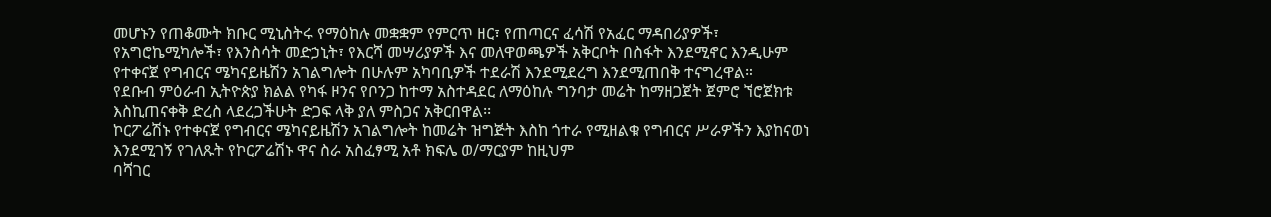መሆኑን የጠቆሙት ክቡር ሚኒስትሩ የማዕከሉ መቋቋም የምርጥ ዘር፣ የጠጣርና ፈሳሽ የአፈር ማዳበሪያዎች፣ የአግሮኬሚካሎች፣ የእንስሳት መድኃኒት፣ የእርሻ መሣሪያዎች እና መለዋወጫዎች አቅርቦት በስፋት እንደሚኖር እንዲሁም የተቀናጀ የግብርና ሜካናይዜሽን አገልግሎት በሁሉም አካባቢዎች ተደራሽ እንደሚደረግ እንደሚጠበቅ ተናግረዋል።
የደቡብ ምዕራብ ኢትዮጵያ ክልል የካፋ ዞንና የቦንጋ ከተማ አስተዳደር ለማዕከሉ ግንባታ መሬት ከማዘጋጀት ጀምሮ ኘሮጀክቱ እስኪጠናቀቅ ድረስ ላደረጋችሁት ድጋፍ ላቅ ያለ ምስጋና አቅርበዋል፡፡
ኮርፖሬሽኑ የተቀናጀ የግብርና ሜካናይዜሽን አገልግሎት ከመሬት ዝግጅት እስከ ጎተራ የሚዘልቁ የግብርና ሥራዎችን እያከናወነ እንደሚገኝ የገለጹት የኮርፖሬሽኑ ዋና ስራ አስፈፃሚ አቶ ክፍሌ ወ/ማርያም ከዚህም
ባሻገር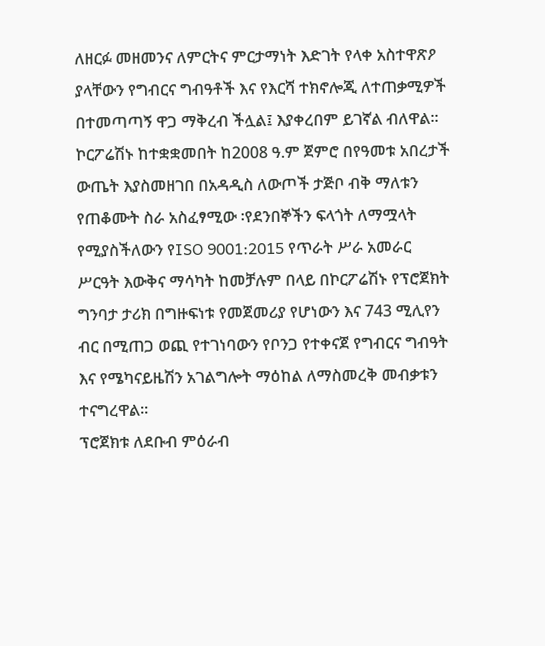ለዘርፉ መዘመንና ለምርትና ምርታማነት እድገት የላቀ አስተዋጽዖ ያላቸውን የግብርና ግብዓቶች እና የእርሻ ተክኖሎጂ ለተጠቃሚዎች በተመጣጣኝ ዋጋ ማቅረብ ችሏል፤ እያቀረበም ይገኛል ብለዋል፡፡
ኮርፖሬሽኑ ከተቋቋመበት ከ2008 ዓ.ም ጀምሮ በየዓመቱ አበረታች ውጤት እያስመዘገበ በአዳዲስ ለውጦች ታጅቦ ብቅ ማለቱን የጠቆሙት ስራ አስፈፃሚው ፡የደንበኞችን ፍላጎት ለማሟላት የሚያስችለውን የISO 9001:2015 የጥራት ሥራ አመራር ሥርዓት እውቅና ማሳካት ከመቻሉም በላይ በኮርፖሬሽኑ የፕሮጀክት ግንባታ ታሪክ በግዙፍነቱ የመጀመሪያ የሆነውን እና 743 ሚሊየን ብር በሚጠጋ ወጪ የተገነባውን የቦንጋ የተቀናጀ የግብርና ግብዓት እና የሜካናይዜሽን አገልግሎት ማዕከል ለማስመረቅ መብቃቱን ተናግረዋል፡፡
ፕሮጀክቱ ለደቡብ ምዕራብ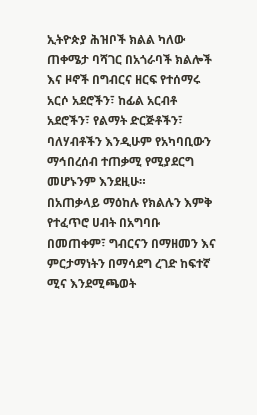ኢትዮጵያ ሕዝቦች ክልል ካለው ጠቀሜታ ባሻገር በአጎራባች ክልሎች እና ዞኖች በግብርና ዘርፍ የተሰማሩ አርሶ አደሮችን፣ ከፊል አርብቶ አደሮችን፣ የልማት ድርጅቶችን፣ ባለሃብቶችን እንዲሁም የአካባቢውን ማኅበረሰብ ተጠቃሚ የሚያደርግ መሆኑንም እንደዚሁ።
በአጠቃላይ ማዕከሉ የክልሉን እምቅ የተፈጥሮ ሀብት በአግባቡ በመጠቀም፣ ግብርናን በማዘመን እና ምርታማነትን በማሳደግ ረገድ ከፍተኛ ሚና እንደሚጫወት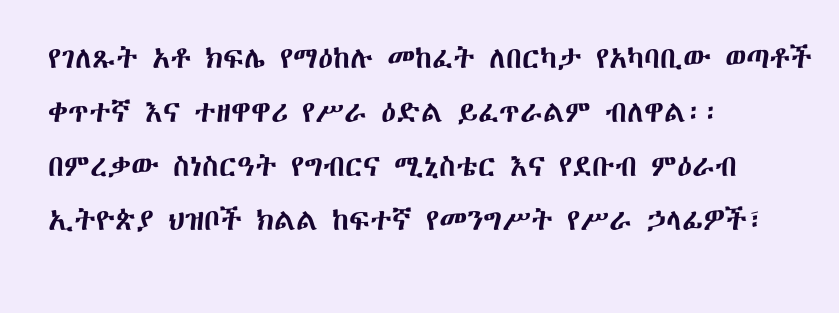የገለጹት አቶ ክፍሌ የማዕከሉ መከፈት ለበርካታ የአካባቢው ወጣቶች ቀጥተኛ እና ተዘዋዋሪ የሥራ ዕድል ይፈጥራልም ብለዋል፡፡
በምረቃው ስነስርዓት የግብርና ሚኒስቴር እና የደቡብ ምዕራብ ኢትዮጵያ ህዝቦች ክልል ከፍተኛ የመንግሥት የሥራ ኃላፊዎች፣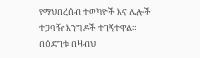የማህበረሰብ ተወካዮች እና ሌሎች ተጋባዥ እንግዶች ተገኝተዋል።
በዕድገቱ በዛብህ